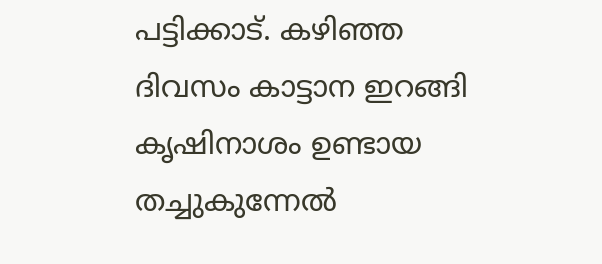പട്ടിക്കാട്. കഴിഞ്ഞ ദിവസം കാട്ടാന ഇറങ്ങി കൃഷിനാശം ഉണ്ടായ തച്ചുകുന്നേൽ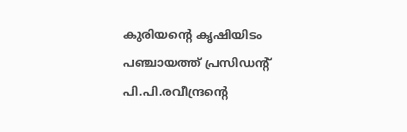കുരിയന്റെ കൃഷിയിടം പഞ്ചായത്ത് പ്രസിഡന്റ് പി.പി.രവീന്ദ്രന്റെ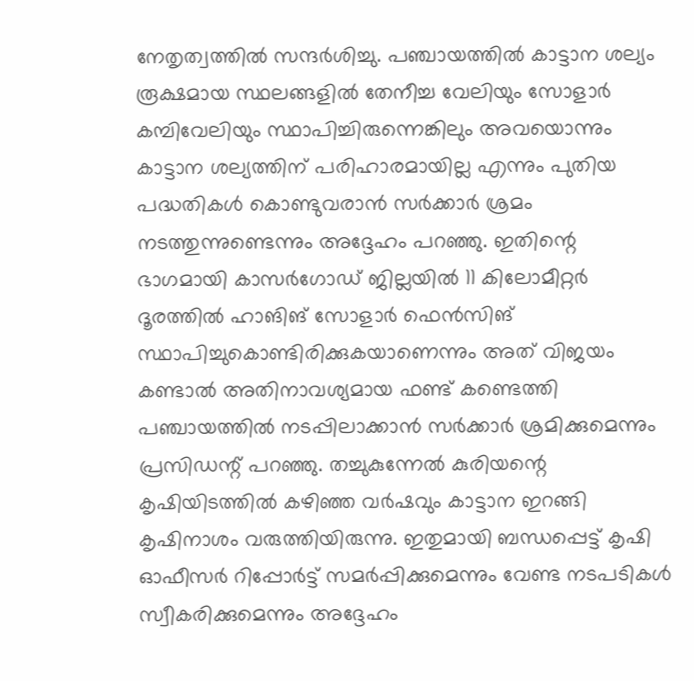നേതൃത്വത്തിൽ സന്ദർശിച്ചു. പഞ്ചായത്തിൽ കാട്ടാന ശല്യം രൂക്ഷമായ സ്ഥലങ്ങളിൽ തേനീച്ച വേലിയും സോളാർ കമ്പിവേലിയും സ്ഥാപിച്ചിരുന്നെങ്കിലും അവയൊന്നും കാട്ടാന ശല്യത്തിന് പരിഹാരമായില്ല എന്നും പുതിയ പദ്ധതികൾ കൊണ്ടുവരാൻ സർക്കാർ ശ്രമം നടത്തുന്നുണ്ടെന്നും അദ്ദേഹം പറഞ്ഞു. ഇതിന്റെ ഭാഗമായി കാസർഗോഡ് ജില്ലയിൽ 11 കിലോമീറ്റർ ദൂരത്തിൽ ഹാങിങ് സോളാർ ഫെൻസിങ് സ്ഥാപിച്ചുകൊണ്ടിരിക്കുകയാണെന്നും അത് വിജയം കണ്ടാൽ അതിനാവശ്യമായ ഫണ്ട് കണ്ടെത്തി പഞ്ചായത്തിൽ നടപ്പിലാക്കാൻ സർക്കാർ ശ്രമിക്കുമെന്നും പ്രസിഡന്റ് പറഞ്ഞു. തച്ചുകുന്നേൽ കുരിയന്റെ കൃഷിയിടത്തിൽ കഴിഞ്ഞ വർഷവും കാട്ടാന ഇറങ്ങി കൃഷിനാശം വരുത്തിയിരുന്നു. ഇതുമായി ബന്ധപ്പെട്ട് കൃഷി ഓഫീസർ റിപ്പോർട്ട് സമർപ്പിക്കുമെന്നും വേണ്ട നടപടികൾ സ്വീകരിക്കുമെന്നും അദ്ദേഹം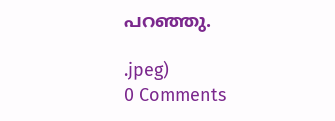പറഞ്ഞു.

.jpeg)
0 Comments